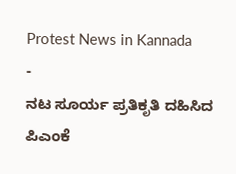Protest News in Kannada
-
ನಟ ಸೂರ್ಯ ಪ್ರತಿಕೃತಿ ದಹಿಸಿದ ಪಿಎಂಕೆ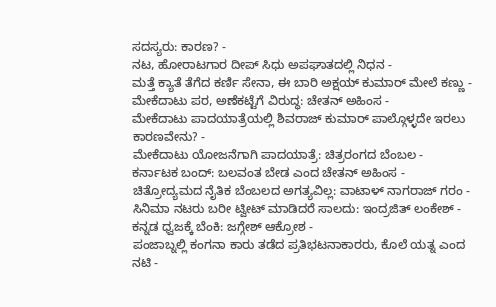ಸದಸ್ಯರು: ಕಾರಣ? -
ನಟ, ಹೋರಾಟಗಾರ ದೀಪ್ ಸಿಧು ಅಪಘಾತದಲ್ಲಿ ನಿಧನ -
ಮತ್ತೆ ಕ್ಯಾತೆ ತೆಗೆದ ಕರ್ಣಿ ಸೇನಾ, ಈ ಬಾರಿ ಅಕ್ಷಯ್ ಕುಮಾರ್ ಮೇಲೆ ಕಣ್ಣು -
ಮೇಕೆದಾಟು ಪರ, ಅಣೆಕಟ್ಟೆಗೆ ವಿರುದ್ಧ: ಚೇತನ್ ಅಹಿಂಸ -
ಮೇಕೆದಾಟು ಪಾದಯಾತ್ರೆಯಲ್ಲಿ ಶಿವರಾಜ್ ಕುಮಾರ್ ಪಾಲ್ಗೊಳ್ಳದೇ ಇರಲು ಕಾರಣವೇನು? -
ಮೇಕೆದಾಟು ಯೋಜನೆಗಾಗಿ ಪಾದಯಾತ್ರೆ: ಚಿತ್ರರಂಗದ ಬೆಂಬಲ -
ಕರ್ನಾಟಕ ಬಂದ್: ಬಲವಂತ ಬೇಡ ಎಂದ ಚೇತನ್ ಅಹಿಂಸ -
ಚಿತ್ರೋದ್ಯಮದ ನೈತಿಕ ಬೆಂಬಲದ ಅಗತ್ಯವಿಲ್ಲ: ವಾಟಾಳ್ ನಾಗರಾಜ್ ಗರಂ -
ಸಿನಿಮಾ ನಟರು ಬರೀ ಟ್ವೀಟ್ ಮಾಡಿದರೆ ಸಾಲದು: ಇಂದ್ರಜಿತ್ ಲಂಕೇಶ್ -
ಕನ್ನಡ ಧ್ವಜಕ್ಕೆ ಬೆಂಕಿ: ಜಗ್ಗೇಶ್ ಆಕ್ರೋಶ -
ಪಂಜಾಬ್ನಲ್ಲಿ ಕಂಗನಾ ಕಾರು ತಡೆದ ಪ್ರತಿಭಟನಾಕಾರರು, ಕೊಲೆ ಯತ್ನ ಎಂದ ನಟಿ -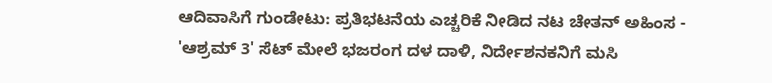ಆದಿವಾಸಿಗೆ ಗುಂಡೇಟು: ಪ್ರತಿಭಟನೆಯ ಎಚ್ಚರಿಕೆ ನೀಡಿದ ನಟ ಚೇತನ್ ಅಹಿಂಸ -
'ಆಶ್ರಮ್ 3' ಸೆಟ್ ಮೇಲೆ ಭಜರಂಗ ದಳ ದಾಳಿ, ನಿರ್ದೇಶನಕನಿಗೆ ಮಸಿ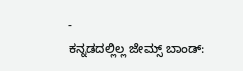-
ಕನ್ನಡದಲ್ಲಿಲ್ಲ ಜೇಮ್ಸ್ ಬಾಂಡ್: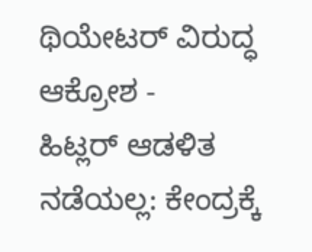ಥಿಯೇಟರ್ ವಿರುದ್ಧ ಆಕ್ರೋಶ -
ಹಿಟ್ಲರ್ ಆಡಳಿತ ನಡೆಯಲ್ಲ: ಕೇಂದ್ರಕ್ಕೆ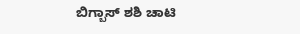ಬಿಗ್ಬಾಸ್ ಶಶಿ ಚಾಟಿ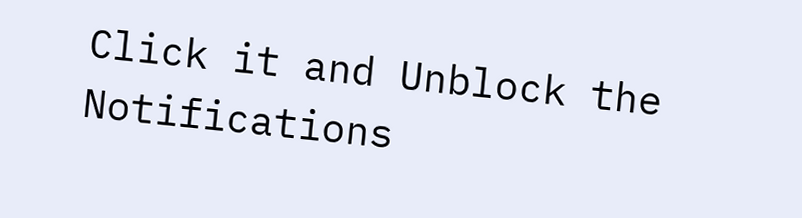Click it and Unblock the Notifications